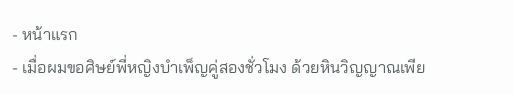- หน้าแรก
- เมื่อผมขอศิษย์พี่หญิงบำเพ็ญคู่สองชั่วโมง ด้วยหินวิญญาณเพีย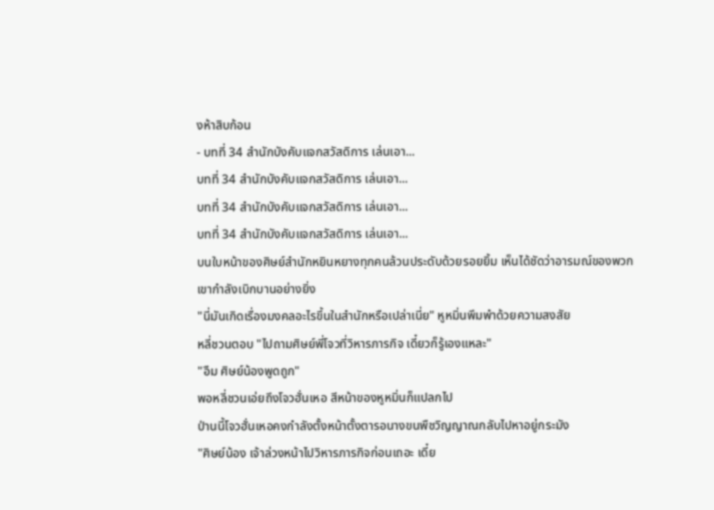งห้าสิบก้อน
- บทที่ 34 สำนักบังคับแจกสวัสดิการ เล่นเอา...
บทที่ 34 สำนักบังคับแจกสวัสดิการ เล่นเอา...
บทที่ 34 สำนักบังคับแจกสวัสดิการ เล่นเอา...
บทที่ 34 สำนักบังคับแจกสวัสดิการ เล่นเอา...
บนใบหน้าของศิษย์สำนักหยินหยางทุกคนล้วนประดับด้วยรอยยิ้ม เห็นได้ชัดว่าอารมณ์ของพวกเขากำลังเบิกบานอย่างยิ่ง
"นี่มันเกิดเรื่องมงคลอะไรขึ้นในสำนักหรือเปล่าเนี่ย" หูหมิ่นพึมพำด้วยความสงสัย
หลี่ชวนตอบ "ไปถามศิษย์พี่โจวที่วิหารภารกิจ เดี๋ยวก็รู้เองแหละ"
"อืม ศิษย์น้องพูดถูก"
พอหลี่ชวนเอ่ยถึงโจวฮั่นเหอ สีหน้าของหูหมิ่นก็แปลกไป
ป่านนี้โจวฮั่นเหอคงกำลังตั้งหน้าตั้งตารอนางขนพืชวิญญาณกลับไปหาอยู่กระมัง
"ศิษย์น้อง เจ้าล่วงหน้าไปวิหารภารกิจก่อนเถอะ เดี๋ย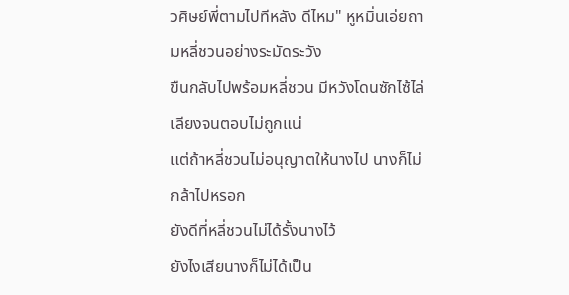วศิษย์พี่ตามไปทีหลัง ดีไหม" หูหมิ่นเอ่ยถามหลี่ชวนอย่างระมัดระวัง
ขืนกลับไปพร้อมหลี่ชวน มีหวังโดนซักไซ้ไล่เลียงจนตอบไม่ถูกแน่
แต่ถ้าหลี่ชวนไม่อนุญาตให้นางไป นางก็ไม่กล้าไปหรอก
ยังดีที่หลี่ชวนไม่ได้รั้งนางไว้
ยังไงเสียนางก็ไม่ได้เป็น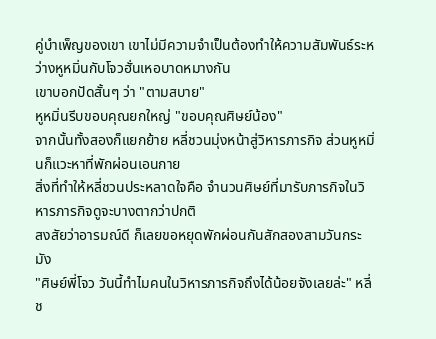คู่บำเพ็ญของเขา เขาไม่มีความจำเป็นต้องทำให้ความสัมพันธ์ระหว่างหูหมิ่นกับโจวฮั่นเหอบาดหมางกัน
เขาบอกปัดสั้นๆ ว่า "ตามสบาย"
หูหมิ่นรีบขอบคุณยกใหญ่ "ขอบคุณศิษย์น้อง"
จากนั้นทั้งสองก็แยกย้าย หลี่ชวนมุ่งหน้าสู่วิหารภารกิจ ส่วนหูหมิ่นก็แวะหาที่พักผ่อนเอนกาย
สิ่งที่ทำให้หลี่ชวนประหลาดใจคือ จำนวนศิษย์ที่มารับภารกิจในวิหารภารกิจดูจะบางตากว่าปกติ
สงสัยว่าอารมณ์ดี ก็เลยขอหยุดพักผ่อนกันสักสองสามวันกระมัง
"ศิษย์พี่โจว วันนี้ทำไมคนในวิหารภารกิจถึงได้น้อยจังเลยล่ะ" หลี่ช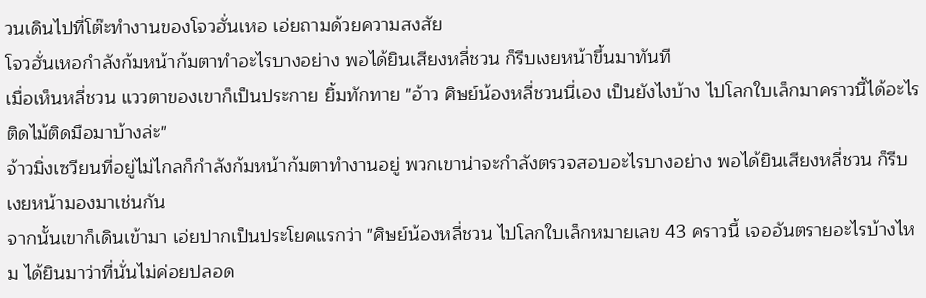วนเดินไปที่โต๊ะทำงานของโจวฮั่นเหอ เอ่ยถามด้วยความสงสัย
โจวฮั่นเหอกำลังก้มหน้าก้มตาทำอะไรบางอย่าง พอได้ยินเสียงหลี่ชวน ก็รีบเงยหน้าขึ้นมาทันที
เมื่อเห็นหลี่ชวน แววตาของเขาก็เป็นประกาย ยิ้มทักทาย "อ้าว ศิษย์น้องหลี่ชวนนี่เอง เป็นยังไงบ้าง ไปโลกใบเล็กมาคราวนี้ได้อะไรติดไม้ติดมือมาบ้างล่ะ"
จ้าวมิ่งเซวียนที่อยู่ไม่ไกลก็กำลังก้มหน้าก้มตาทำงานอยู่ พวกเขาน่าจะกำลังตรวจสอบอะไรบางอย่าง พอได้ยินเสียงหลี่ชวน ก็รีบเงยหน้ามองมาเช่นกัน
จากนั้นเขาก็เดินเข้ามา เอ่ยปากเป็นประโยคแรกว่า "ศิษย์น้องหลี่ชวน ไปโลกใบเล็กหมายเลข 43 คราวนี้ เจออันตรายอะไรบ้างไหม ได้ยินมาว่าที่นั่นไม่ค่อยปลอด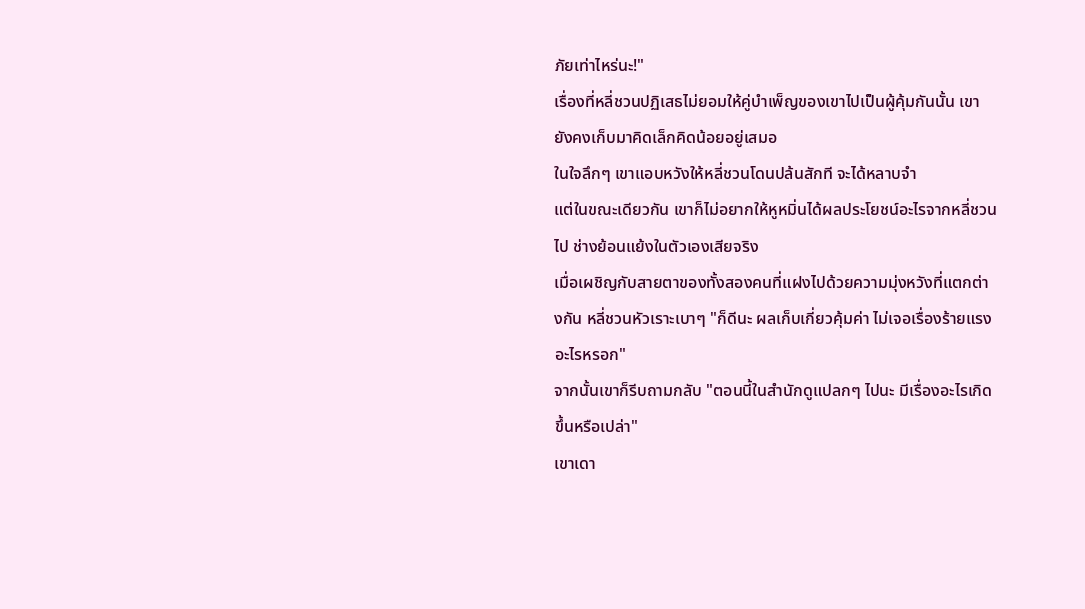ภัยเท่าไหร่นะ!"
เรื่องที่หลี่ชวนปฏิเสธไม่ยอมให้คู่บำเพ็ญของเขาไปเป็นผู้คุ้มกันนั้น เขายังคงเก็บมาคิดเล็กคิดน้อยอยู่เสมอ
ในใจลึกๆ เขาแอบหวังให้หลี่ชวนโดนปล้นสักที จะได้หลาบจำ
แต่ในขณะเดียวกัน เขาก็ไม่อยากให้หูหมิ่นได้ผลประโยชน์อะไรจากหลี่ชวนไป ช่างย้อนแย้งในตัวเองเสียจริง
เมื่อเผชิญกับสายตาของทั้งสองคนที่แฝงไปด้วยความมุ่งหวังที่แตกต่างกัน หลี่ชวนหัวเราะเบาๆ "ก็ดีนะ ผลเก็บเกี่ยวคุ้มค่า ไม่เจอเรื่องร้ายแรงอะไรหรอก"
จากนั้นเขาก็รีบถามกลับ "ตอนนี้ในสำนักดูแปลกๆ ไปนะ มีเรื่องอะไรเกิดขึ้นหรือเปล่า"
เขาเดา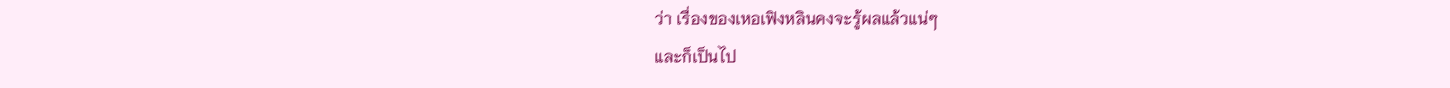ว่า เรื่องของเหอเฟิงหลินคงจะรู้ผลแล้วแน่ๆ
และก็เป็นไป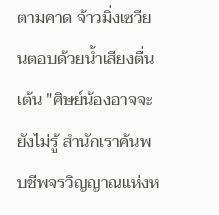ตามคาด จ้าวมิ่งเซวียนตอบด้วยน้ำเสียงตื่นเต้น "ศิษย์น้องอาจจะยังไม่รู้ สำนักเราค้นพบชีพจรวิญญาณแห่งห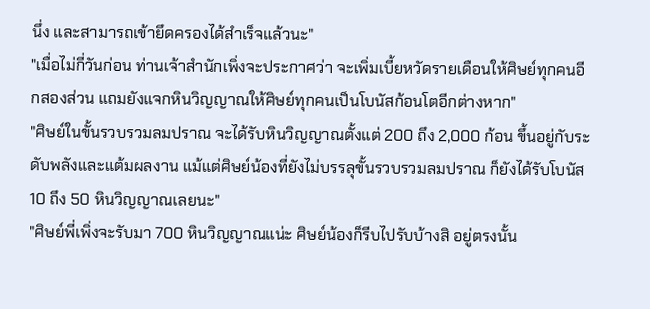นึ่ง และสามารถเข้ายึดครองได้สำเร็จแล้วนะ"
"เมื่อไม่กี่วันก่อน ท่านเจ้าสำนักเพิ่งจะประกาศว่า จะเพิ่มเบี้ยหวัดรายเดือนให้ศิษย์ทุกคนอีกสองส่วน แถมยังแจกหินวิญญาณให้ศิษย์ทุกคนเป็นโบนัสก้อนโตอีกต่างหาก"
"ศิษย์ในขั้นรวบรวมลมปราณ จะได้รับหินวิญญาณตั้งแต่ 200 ถึง 2,000 ก้อน ขึ้นอยู่กับระดับพลังและแต้มผลงาน แม้แต่ศิษย์น้องที่ยังไม่บรรลุขั้นรวบรวมลมปราณ ก็ยังได้รับโบนัส 10 ถึง 50 หินวิญญาณเลยนะ"
"ศิษย์พี่เพิ่งจะรับมา 700 หินวิญญาณแน่ะ ศิษย์น้องก็รีบไปรับบ้างสิ อยู่ตรงนั้น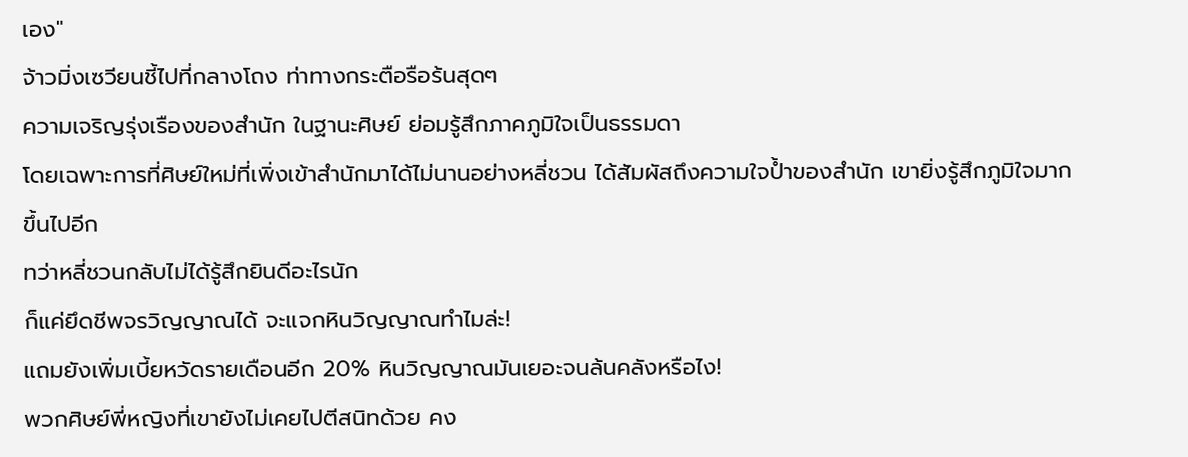เอง"
จ้าวมิ่งเซวียนชี้ไปที่กลางโถง ท่าทางกระตือรือร้นสุดๆ
ความเจริญรุ่งเรืองของสำนัก ในฐานะศิษย์ ย่อมรู้สึกภาคภูมิใจเป็นธรรมดา
โดยเฉพาะการที่ศิษย์ใหม่ที่เพิ่งเข้าสำนักมาได้ไม่นานอย่างหลี่ชวน ได้สัมผัสถึงความใจป้ำของสำนัก เขายิ่งรู้สึกภูมิใจมากขึ้นไปอีก
ทว่าหลี่ชวนกลับไม่ได้รู้สึกยินดีอะไรนัก
ก็แค่ยึดชีพจรวิญญาณได้ จะแจกหินวิญญาณทำไมล่ะ!
แถมยังเพิ่มเบี้ยหวัดรายเดือนอีก 20% หินวิญญาณมันเยอะจนล้นคลังหรือไง!
พวกศิษย์พี่หญิงที่เขายังไม่เคยไปตีสนิทด้วย คง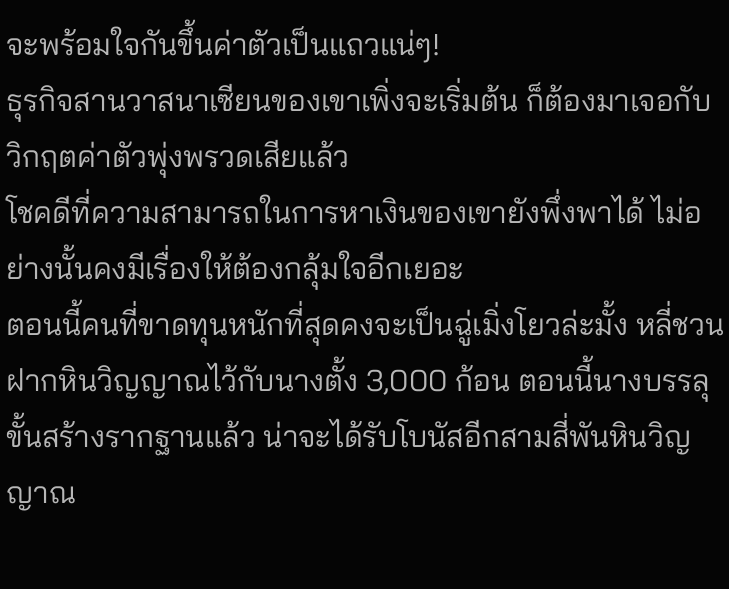จะพร้อมใจกันขึ้นค่าตัวเป็นแถวแน่ๆ!
ธุรกิจสานวาสนาเซียนของเขาเพิ่งจะเริ่มต้น ก็ต้องมาเจอกับวิกฤตค่าตัวพุ่งพรวดเสียแล้ว
โชคดีที่ความสามารถในการหาเงินของเขายังพึ่งพาได้ ไม่อย่างนั้นคงมีเรื่องให้ต้องกลุ้มใจอีกเยอะ
ตอนนี้คนที่ขาดทุนหนักที่สุดคงจะเป็นฉู่เมิ่งโยวล่ะมั้ง หลี่ชวนฝากหินวิญญาณไว้กับนางตั้ง 3,000 ก้อน ตอนนี้นางบรรลุขั้นสร้างรากฐานแล้ว น่าจะได้รับโบนัสอีกสามสี่พันหินวิญญาณ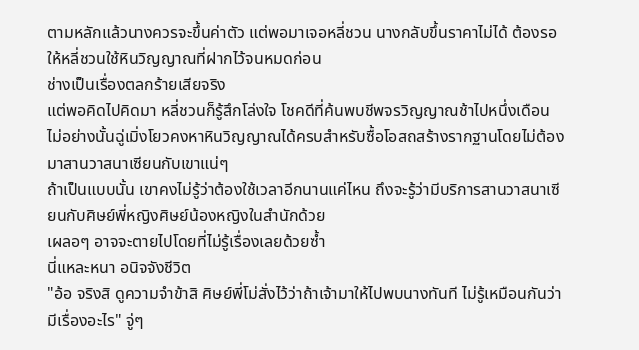ตามหลักแล้วนางควรจะขึ้นค่าตัว แต่พอมาเจอหลี่ชวน นางกลับขึ้นราคาไม่ได้ ต้องรอให้หลี่ชวนใช้หินวิญญาณที่ฝากไว้จนหมดก่อน
ช่างเป็นเรื่องตลกร้ายเสียจริง
แต่พอคิดไปคิดมา หลี่ชวนก็รู้สึกโล่งใจ โชคดีที่ค้นพบชีพจรวิญญาณช้าไปหนึ่งเดือน ไม่อย่างนั้นฉู่เมิ่งโยวคงหาหินวิญญาณได้ครบสำหรับซื้อโอสถสร้างรากฐานโดยไม่ต้องมาสานวาสนาเซียนกับเขาแน่ๆ
ถ้าเป็นแบบนั้น เขาคงไม่รู้ว่าต้องใช้เวลาอีกนานแค่ไหน ถึงจะรู้ว่ามีบริการสานวาสนาเซียนกับศิษย์พี่หญิงศิษย์น้องหญิงในสำนักด้วย
เผลอๆ อาจจะตายไปโดยที่ไม่รู้เรื่องเลยด้วยซ้ำ
นี่แหละหนา อนิจจังชีวิต
"อ้อ จริงสิ ดูความจำข้าสิ ศิษย์พี่โม่สั่งไว้ว่าถ้าเจ้ามาให้ไปพบนางทันที ไม่รู้เหมือนกันว่ามีเรื่องอะไร" จู่ๆ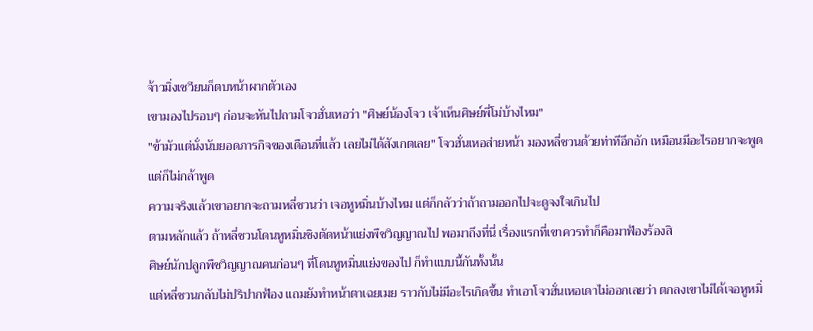จ้าวมิ่งเซวียนก็ตบหน้าผากตัวเอง
เขามองไปรอบๆ ก่อนจะหันไปถามโจวฮั่นเหอว่า "ศิษย์น้องโจว เจ้าเห็นศิษย์พี่โม่บ้างไหม"
"ข้ามัวแต่นั่งนับยอดภารกิจของเดือนที่แล้ว เลยไม่ได้สังเกตเลย" โจวฮั่นเหอส่ายหน้า มองหลี่ชวนด้วยท่าทีอึกอัก เหมือนมีอะไรอยากจะพูดแต่ก็ไม่กล้าพูด
ความจริงแล้วเขาอยากจะถามหลี่ชวนว่า เจอหูหมิ่นบ้างไหม แต่ก็กลัวว่าถ้าถามออกไปจะดูจงใจเกินไป
ตามหลักแล้ว ถ้าหลี่ชวนโดนหูหมิ่นชิงตัดหน้าแย่งพืชวิญญาณไป พอมาถึงที่นี่ เรื่องแรกที่เขาควรทำก็คือมาฟ้องร้องสิ
ศิษย์นักปลูกพืชวิญญาณคนก่อนๆ ที่โดนหูหมิ่นแย่งของไป ก็ทำแบบนี้กันทั้งนั้น
แต่หลี่ชวนกลับไม่ปริปากฟ้อง แถมยังทำหน้าตาเฉยเมย ราวกับไม่มีอะไรเกิดขึ้น ทำเอาโจวฮั่นเหอเดาไม่ออกเลยว่า ตกลงเขาไม่ได้เจอหูหมิ่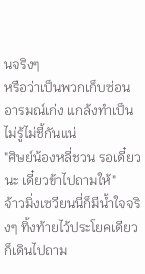นจริงๆ
หรือว่าเป็นพวกเก็บซ่อนอารมณ์เก่ง แกล้งทำเป็นไม่รู้ไม่ชี้กันแน่
"ศิษย์น้องหลี่ชวน รอเดี๋ยวนะ เดี๋ยวข้าไปถามให้"
จ้าวมิ่งเซวียนนี่ก็มีน้ำใจจริงๆ ทิ้งท้ายไว้ประโยคเดียว ก็เดินไปถาม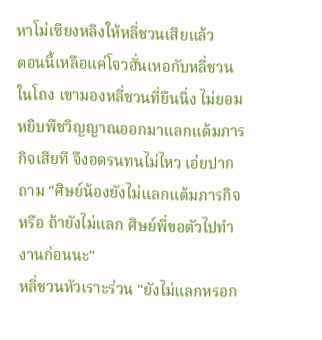หาโม่เซียงหลิงให้หลี่ชวนเสียแล้ว
ตอนนี้เหลือแค่โจวฮั่นเหอกับหลี่ชวนในโถง เขามองหลี่ชวนที่ยืนนิ่ง ไม่ยอมหยิบพืชวิญญาณออกมาแลกแต้มภารกิจเสียที จึงอดรนทนไม่ไหว เอ่ยปากถาม "ศิษย์น้องยังไม่แลกแต้มภารกิจหรือ ถ้ายังไม่แลก ศิษย์พี่ขอตัวไปทำงานก่อนนะ"
หลี่ชวนหัวเราะร่วน "ยังไม่แลกหรอก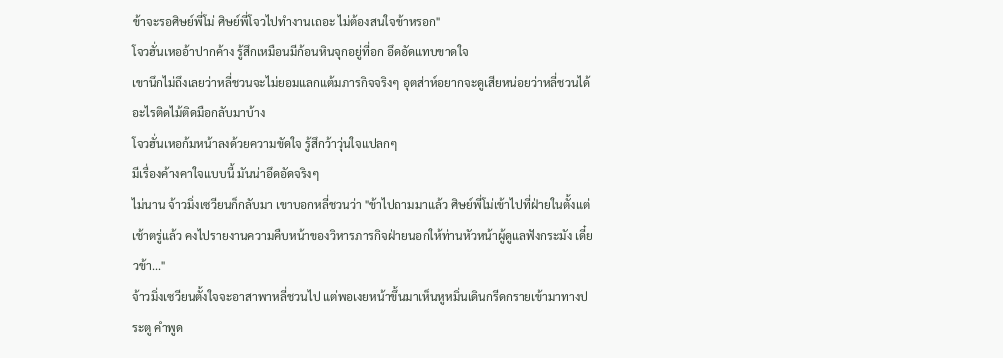ข้าจะรอศิษย์พี่โม่ ศิษย์พี่โจวไปทำงานเถอะ ไม่ต้องสนใจข้าหรอก"
โจวฮั่นเหออ้าปากค้าง รู้สึกเหมือนมีก้อนหินจุกอยู่ที่อก อึดอัดแทบขาดใจ
เขานึกไม่ถึงเลยว่าหลี่ชวนจะไม่ยอมแลกแต้มภารกิจจริงๆ อุตส่าห์อยากจะดูเสียหน่อยว่าหลี่ชวนได้อะไรติดไม้ติดมือกลับมาบ้าง
โจวฮั่นเหอก้มหน้าลงด้วยความขัดใจ รู้สึกว้าวุ่นใจแปลกๆ
มีเรื่องค้างคาใจแบบนี้ มันน่าอึดอัดจริงๆ
ไม่นาน จ้าวมิ่งเซวียนก็กลับมา เขาบอกหลี่ชวนว่า "ข้าไปถามมาแล้ว ศิษย์พี่โม่เข้าไปที่ฝ่ายในตั้งแต่เช้าตรู่แล้ว คงไปรายงานความคืบหน้าของวิหารภารกิจฝ่ายนอกให้ท่านหัวหน้าผู้ดูแลฟังกระมัง เดี๋ยวข้า..."
จ้าวมิ่งเซวียนตั้งใจจะอาสาพาหลี่ชวนไป แต่พอเงยหน้าขึ้นมาเห็นหูหมิ่นเดินกรีดกรายเข้ามาทางประตู คำพูด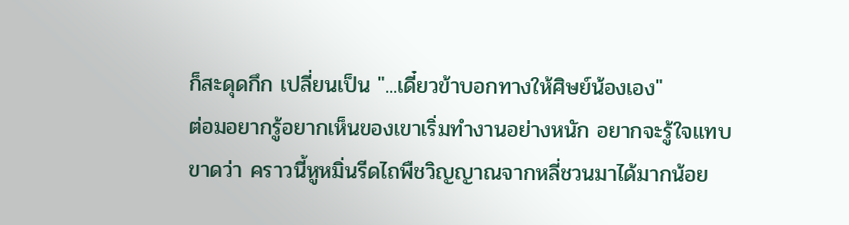ก็สะดุดกึก เปลี่ยนเป็น "...เดี๋ยวข้าบอกทางให้ศิษย์น้องเอง"
ต่อมอยากรู้อยากเห็นของเขาเริ่มทำงานอย่างหนัก อยากจะรู้ใจแทบขาดว่า คราวนี้หูหมิ่นรีดไถพืชวิญญาณจากหลี่ชวนมาได้มากน้อย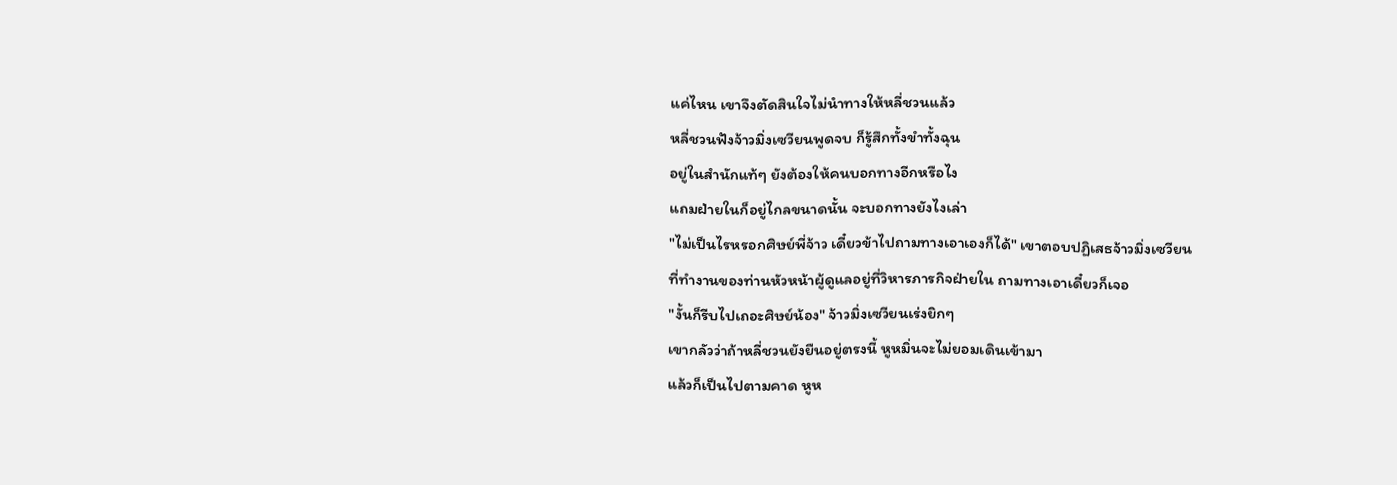แค่ไหน เขาจึงตัดสินใจไม่นำทางให้หลี่ชวนแล้ว
หลี่ชวนฟังจ้าวมิ่งเซวียนพูดจบ ก็รู้สึกทั้งขำทั้งฉุน
อยู่ในสำนักแท้ๆ ยังต้องให้คนบอกทางอีกหรือไง
แถมฝ่ายในก็อยู่ไกลขนาดนั้น จะบอกทางยังไงเล่า
"ไม่เป็นไรหรอกศิษย์พี่จ้าว เดี๋ยวข้าไปถามทางเอาเองก็ได้" เขาตอบปฏิเสธจ้าวมิ่งเซวียน
ที่ทำงานของท่านหัวหน้าผู้ดูแลอยู่ที่วิหารภารกิจฝ่ายใน ถามทางเอาเดี๋ยวก็เจอ
"งั้นก็รีบไปเถอะศิษย์น้อง" จ้าวมิ่งเซวียนเร่งยิกๆ
เขากลัวว่าถ้าหลี่ชวนยังยืนอยู่ตรงนี้ หูหมิ่นจะไม่ยอมเดินเข้ามา
แล้วก็เป็นไปตามคาด หูห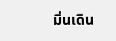มิ่นเดิน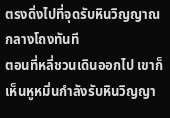ตรงดิ่งไปที่จุดรับหินวิญญาณกลางโถงทันที
ตอนที่หลี่ชวนเดินออกไป เขาก็เห็นหูหมิ่นกำลังรับหินวิญญา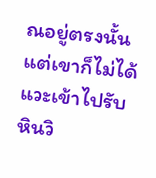ณอยู่ตรงนั้น แต่เขาก็ไม่ได้แวะเข้าไปรับ
หินวิ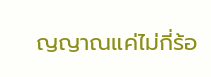ญญาณแค่ไม่กี่ร้อ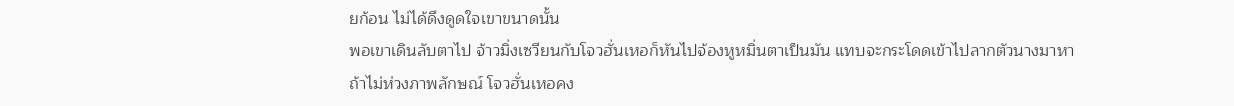ยก้อน ไม่ได้ดึงดูดใจเขาขนาดนั้น
พอเขาเดินลับตาไป จ้าวมิ่งเซวียนกับโจวฮั่นเหอก็หันไปจ้องหูหมิ่นตาเป็นมัน แทบจะกระโดดเข้าไปลากตัวนางมาหา
ถ้าไม่ห่วงภาพลักษณ์ โจวฮั่นเหอคง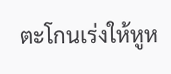ตะโกนเร่งให้หูห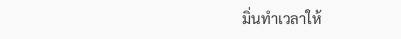มิ่นทำเวลาให้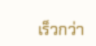เร็วกว่า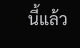นี้แล้ว